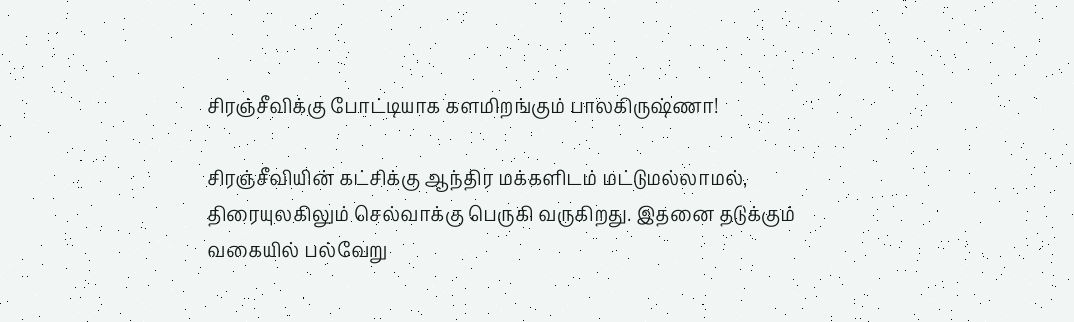சிரஞ்சீவிக்கு போட்டியாக களமிறங்கும் பாலகிருஷ்ணா!

சிரஞ்சீவியின் கட்சிக்கு ஆந்திர மக்களிடம் மட்டுமல்லாமல், திரையுலகிலும் செல்வாக்கு பெருகி வருகிறது. இதனை தடுக்கும் வகையில் பல்வேறு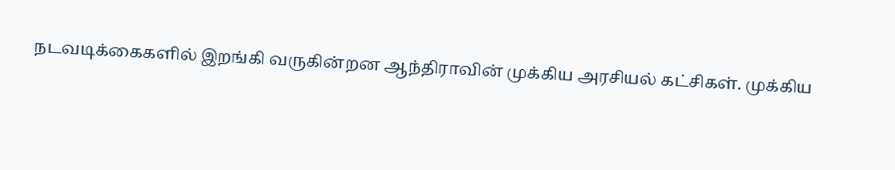நடவடிக்கைகளில் இறங்கி வருகின்றன ஆந்திராவின் முக்கிய அரசியல் கட்சிகள். முக்கிய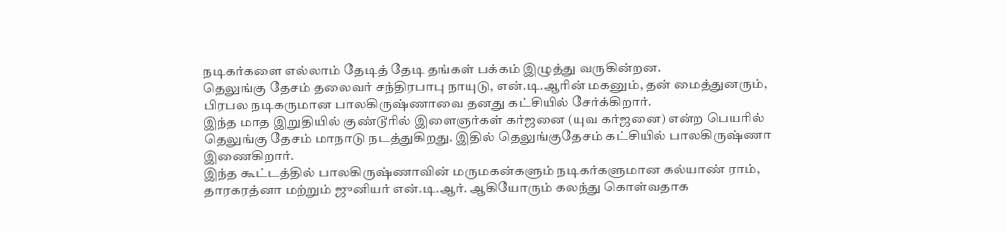நடிகர்களை எல்லாம் தேடித் தேடி தங்கள் பக்கம் இழுத்து வருகின்றன.
தெலுங்கு தேசம் தலைவர் சந்திரபாபு நாயுடு, என்.டி.ஆரின் மகனும், தன் மைத்துனரும், பிரபல நடிகருமான பாலகிருஷ்ணாவை தனது கட்சியில் சேர்க்கிறார்.
இந்த மாத இறுதியில் குண்டூரில் இளைஞர்கள் கர்ஜனை (யுவ கர்ஜனை) என்ற பெயரில் தெலுங்கு தேசம் மாநாடு நடத்துகிறது. இதில் தெலுங்குதேசம் கட்சியில் பாலகிருஷ்ணா இணைகிறார்.
இந்த கூட்டத்தில் பாலகிருஷ்ணாவின் மருமகன்களும் நடிகர்களுமான கல்யாண் ராம், தாரகரத்னா மற்றும் ஜுனியர் என்.டி.ஆர். ஆகியோரும் கலந்து கொள்வதாக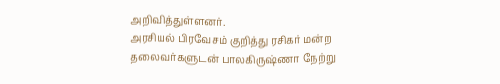அறிவித்துள்ளனர்.
அரசியல் பிரவேசம் குறித்து ரசிகர் மன்ற தலைவர்களுடன் பாலகிருஷ்ணா நேற்று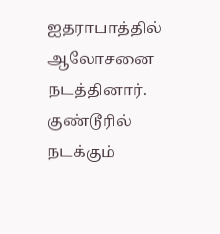ஐதராபாத்தில் ஆலோசனை நடத்தினார். குண்டூரில் நடக்கும்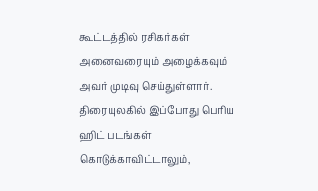கூட்டத்தில் ரசிகர்கள் அனைவரையும் அழைக்கவும் அவர் முடிவு செய்துள்ளார்.
திரையுலகில் இப்போது பெரிய ஹிட் படங்கள் கொடுக்காவிட்டாலும்,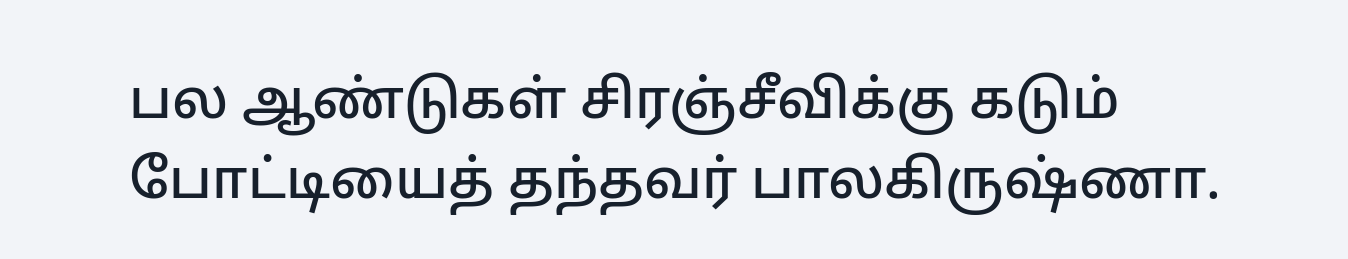பல ஆண்டுகள் சிரஞ்சீவிக்கு கடும் போட்டியைத் தந்தவர் பாலகிருஷ்ணா.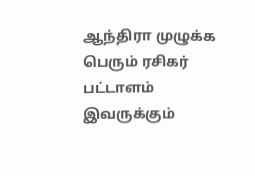ஆந்திரா முழுக்க பெரும் ரசிகர் பட்டாளம் இவருக்கும்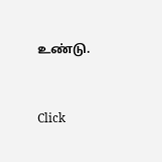உண்டு.


Click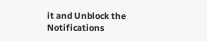it and Unblock the Notifications